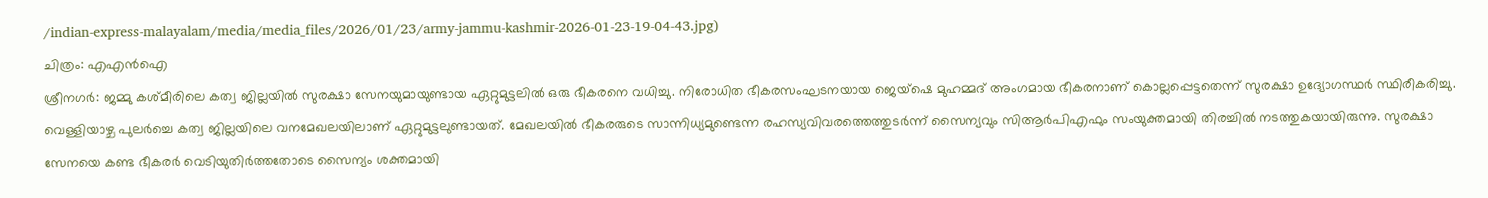/indian-express-malayalam/media/media_files/2026/01/23/army-jammu-kashmir-2026-01-23-19-04-43.jpg)
ചിത്രം: എഎൻഐ
ശ്രീനഗർ: ജമ്മു കശ്മീരിലെ കത്വ ജില്ലയിൽ സുരക്ഷാ സേനയുമായുണ്ടായ ഏറ്റുമുട്ടലിൽ ഒരു ഭീകരനെ വധിച്ചു. നിരോധിത ഭീകരസംഘടനയായ ജെയ്ഷെ മുഹമ്മദ് അംഗമായ ഭീകരനാണ് കൊല്ലപ്പെട്ടതെന്ന് സുരക്ഷാ ഉദ്യോഗസ്ഥർ സ്ഥിരീകരിച്ചു.
വെള്ളിയാഴ്ച പുലർച്ചെ കത്വ ജില്ലയിലെ വനമേഖലയിലാണ് ഏറ്റുമുട്ടലുണ്ടായത്. മേഖലയിൽ ഭീകരരുടെ സാന്നിധ്യമുണ്ടെന്ന രഹസ്യവിവരത്തെത്തുടർന്ന് സൈന്യവും സിആർപിഎഫും സംയുക്തമായി തിരച്ചിൽ നടത്തുകയായിരുന്നു. സുരക്ഷാ സേനയെ കണ്ട ഭീകരർ വെടിയുതിർത്തതോടെ സൈന്യം ശക്തമായി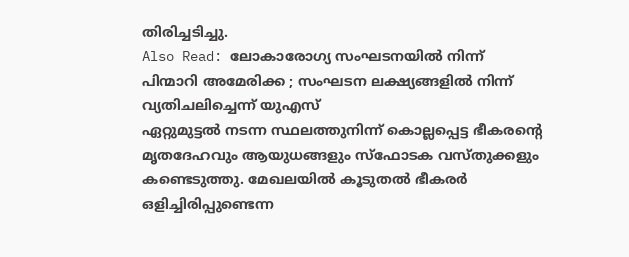തിരിച്ചടിച്ചു.
Also Read: ലോകാരോഗ്യ സംഘടനയിൽ നിന്ന് പിന്മാറി അമേരിക്ക ; സംഘടന ലക്ഷ്യങ്ങളിൽ നിന്ന് വ്യതിചലിച്ചെന്ന് യുഎസ്
ഏറ്റുമുട്ടൽ നടന്ന സ്ഥലത്തുനിന്ന് കൊല്ലപ്പെട്ട ഭീകരന്റെ മൃതദേഹവും ആയുധങ്ങളും സ്ഫോടക വസ്തുക്കളും കണ്ടെടുത്തു. മേഖലയിൽ കൂടുതൽ ഭീകരർ ഒളിച്ചിരിപ്പുണ്ടെന്ന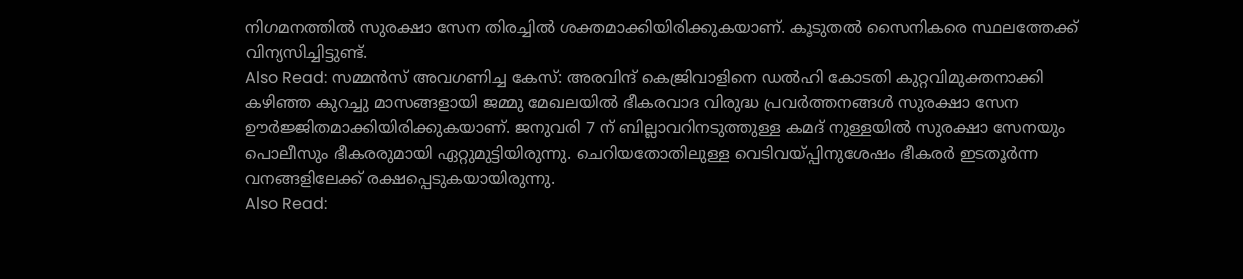നിഗമനത്തിൽ സുരക്ഷാ സേന തിരച്ചിൽ ശക്തമാക്കിയിരിക്കുകയാണ്. കൂടുതൽ സൈനികരെ സ്ഥലത്തേക്ക് വിന്യസിച്ചിട്ടുണ്ട്.
Also Read: സമ്മൻസ് അവഗണിച്ച കേസ്: അരവിന്ദ് കെജ്രിവാളിനെ ഡൽഹി കോടതി കുറ്റവിമുക്തനാക്കി
കഴിഞ്ഞ കുറച്ചു മാസങ്ങളായി ജമ്മു മേഖലയിൽ ഭീകരവാദ വിരുദ്ധ പ്രവർത്തനങ്ങൾ സുരക്ഷാ സേന ഊർജ്ജിതമാക്കിയിരിക്കുകയാണ്. ജനുവരി 7 ന് ബില്ലാവറിനടുത്തുള്ള കമദ് നുള്ളയിൽ സുരക്ഷാ സേനയും പൊലീസും ഭീകരരുമായി ഏറ്റുമുട്ടിയിരുന്നു. ചെറിയതോതിലുള്ള വെടിവയ്പ്പിനുശേഷം ഭീകരർ ഇടതൂർന്ന വനങ്ങളിലേക്ക് രക്ഷപ്പെടുകയായിരുന്നു.
Also Read: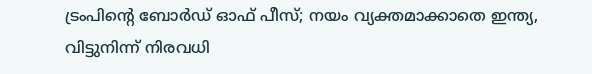ട്രംപിന്റെ ബോർഡ് ഓഫ് പീസ്; നയം വ്യക്തമാക്കാതെ ഇന്ത്യ, വിട്ടുനിന്ന് നിരവധി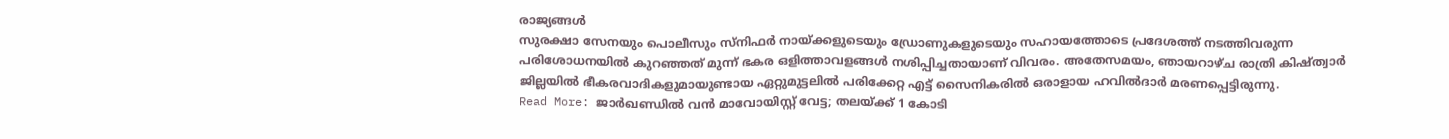രാജ്യങ്ങൾ
സുരക്ഷാ സേനയും പൊലീസും സ്നിഫർ നായ്ക്കളുടെയും ഡ്രോണുകളുടെയും സഹായത്തോടെ പ്രദേശത്ത് നടത്തിവരുന്ന പരിശോധനയിൽ കുറഞ്ഞത് മുന്ന് ഭകര ഒളിത്താവളങ്ങൾ നശിപ്പിച്ചതായാണ് വിവരം. അതേസമയം, ഞായറാഴ്ച രാത്രി കിഷ്ത്വാർ ജില്ലയിൽ ഭീകരവാദികളുമായുണ്ടായ ഏറ്റുമുട്ടലിൽ പരിക്കേറ്റ എട്ട് സൈനികരിൽ ഒരാളായ ഹവിൽദാർ മരണപ്പെട്ടിരുന്നു.
Read More: ജാർഖണ്ഡിൽ വൻ മാവോയിസ്റ്റ് വേട്ട; തലയ്ക്ക് 1 കോടി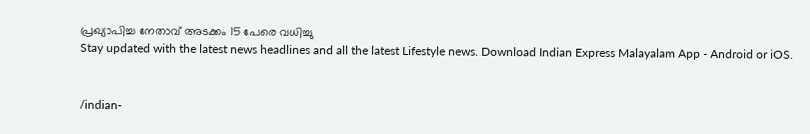പ്രഖ്യാപിച്ച നേതാവ് അടക്കം 15 പേരെ വധിച്ചു
Stay updated with the latest news headlines and all the latest Lifestyle news. Download Indian Express Malayalam App - Android or iOS.


/indian-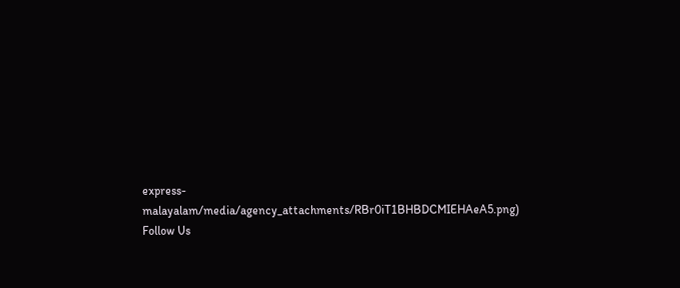express-malayalam/media/agency_attachments/RBr0iT1BHBDCMIEHAeA5.png)
Follow Us